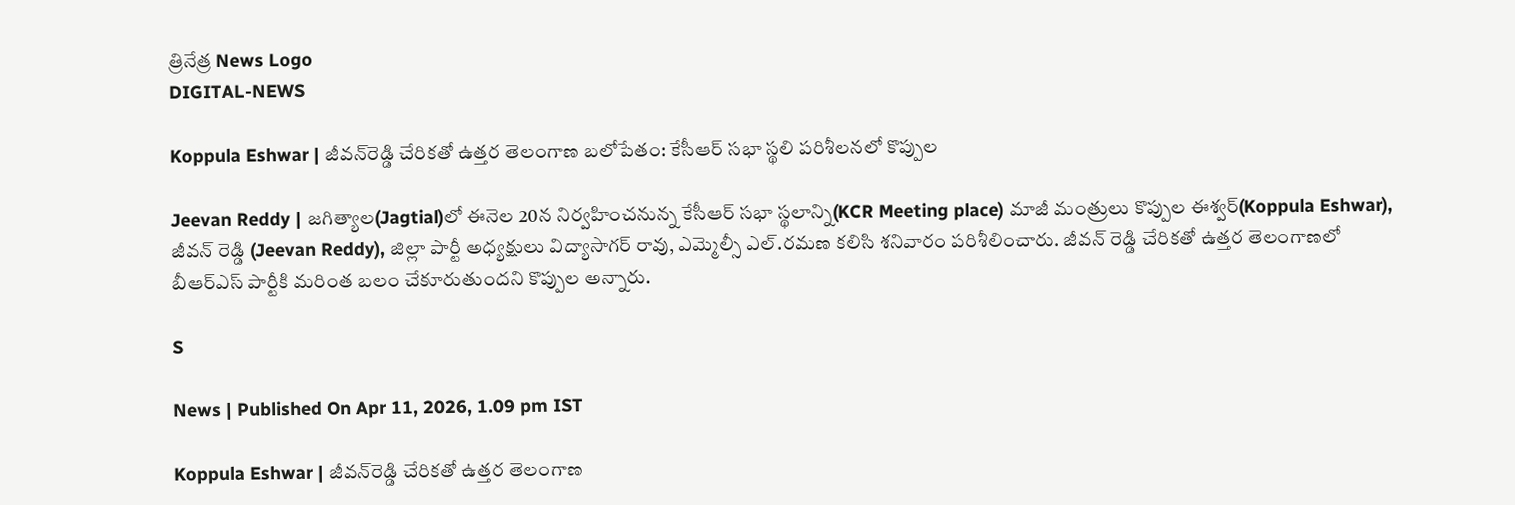త్రినేత్ర News Logo
DIGITAL-NEWS

Koppula Eshwar | జీవ‌న్‌రెడ్డి చేరిక‌తో ఉత్త‌ర తెలంగాణ బ‌లోపేతం: కేసీఆర్ స‌భా స్థ‌లి ప‌రిశీల‌న‌లో కొప్పుల

Jeevan Reddy | జగిత్యాల(Jagtial)లో ఈనెల 20న నిర్వ‌హించ‌నున్న కేసీఆర్‌ సభా స్థలాన్ని(KCR Meeting place) మాజీ మంత్రులు కొప్పుల ఈశ్వర్(Koppula Eshwar), జీవన్ రెడ్డి (Jeevan Reddy), జిల్లా పార్టీ అధ్యక్షులు విద్యాసాగర్ రావు, ఎమ్మెల్సీ ఎల్.రమణ క‌లిసి శ‌నివారం ప‌రిశీలించారు. జీవన్ రెడ్డి చేరికతో ఉత్తర తెలంగాణలో బీఆర్ఎస్ పార్టీకి మరింత బలం చేకూరుతుంద‌ని కొప్పుల అన్నారు.

S

News | Published On Apr 11, 2026, 1.09 pm IST

Koppula Eshwar | జీవ‌న్‌రెడ్డి చేరిక‌తో ఉత్త‌ర తెలంగాణ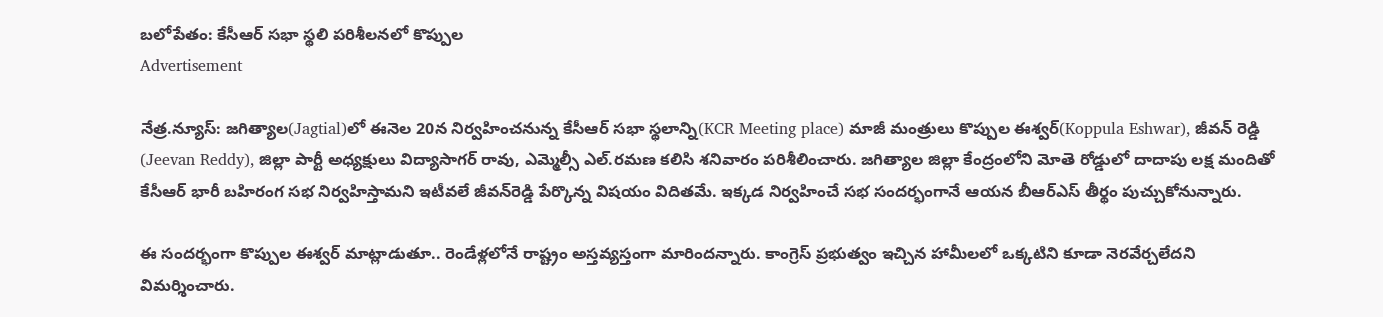బ‌లోపేతం: కేసీఆర్ స‌భా స్థ‌లి ప‌రిశీల‌న‌లో కొప్పుల
Advertisement

నేత్ర‌.న్యూస్‌: జగిత్యాల(Jagtial)లో ఈనెల 20న నిర్వ‌హించ‌నున్న కేసీఆర్‌ సభా స్థలాన్ని(KCR Meeting place) మాజీ మంత్రులు కొప్పుల ఈశ్వర్(Koppula Eshwar), జీవన్ రెడ్డి (Jeevan Reddy), జిల్లా పార్టీ అధ్యక్షులు విద్యాసాగర్ రావు, ఎమ్మెల్సీ ఎల్.రమణ క‌లిసి శ‌నివారం ప‌రిశీలించారు. జగిత్యాల జిల్లా కేంద్రంలోని మోతె రోడ్డులో దాదాపు లక్ష మందితో కేసీఆర్ భారీ బహిరంగ సభ నిర్వ‌హిస్తామ‌ని ఇటీవ‌లే జీవ‌న్‌రెడ్డి పేర్కొన్న విష‌యం విదిత‌మే. ఇక్క‌డ నిర్వ‌హించే సభ సంద‌ర్భంగానే ఆయ‌న‌ బీఆర్ఎస్ తీర్థం పుచ్చుకోనున్నారు.

ఈ సందర్భంగా కొప్పుల ఈశ్వర్ మాట్లాడుతూ.. రెండేళ్లలోనే రాష్ట్రం అస్తవ్యస్తంగా మారిందన్నారు. కాంగ్రెస్ ప్రభుత్వం ఇచ్చిన హామీలలో ఒక్కటిని కూడా నెరవేర్చలేదని విమ‌ర్శించారు.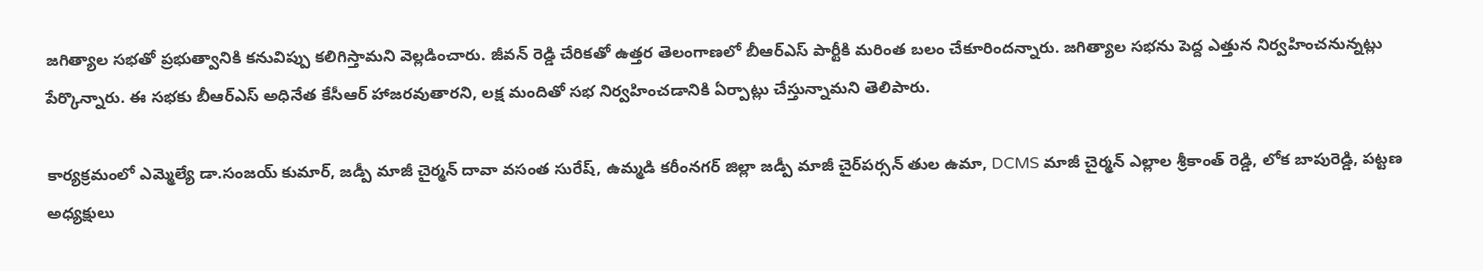జగిత్యాల సభతో ప్రభుత్వానికి కనువిప్పు కలిగిస్తామని వెల్ల‌డించారు. జీవన్ రెడ్డి చేరికతో ఉత్తర తెలంగాణలో బీఆర్ఎస్ పార్టీకి మరింత బలం చేకూరిందన్నారు. జగిత్యాల సభను పెద్ద ఎత్తున‌ నిర్వహించనున్నట్లు పేర్కొన్నారు. ఈ సభకు బీఆర్ఎస్ అధినేత కేసీఆర్ హాజరవుతారని, లక్ష మందితో సభ నిర్వహించడానికి ఏర్పాట్లు చేస్తున్నామని తెలిపారు.

కార్యక్రమంలో ఎమ్మెల్యే డా.సంజయ్ కుమార్, జడ్పీ మాజీ చైర్మన్ దావా వసంత సురేష్, ఉమ్మడి కరీంనగర్ జిల్లా జడ్పీ మాజీ చైర్‌పర్సన్ తుల ఉమా, DCMS మాజీ చైర్మన్ ఎల్లాల శ్రీకాంత్ రెడ్డి, లోక బాపురెడ్డి, పట్టణ అధ్యక్షులు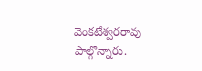వెంకటేశ్వరరావు పాల్గొన్నారు.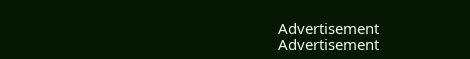Advertisement
Advertisement